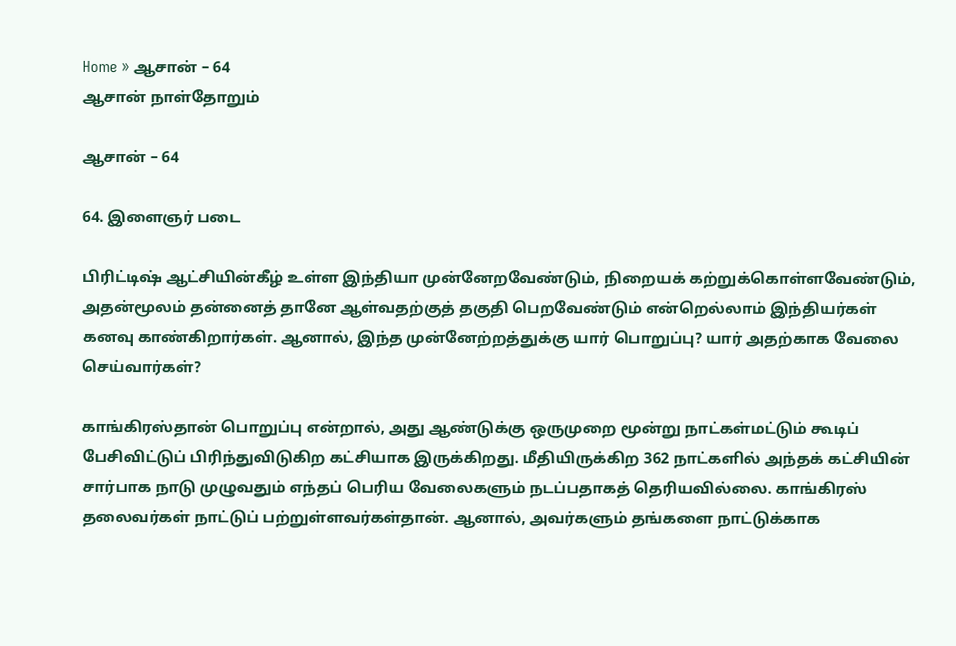Home » ஆசான் – 64
ஆசான் நாள்தோறும்

ஆசான் – 64

64. இளைஞர் படை

பிரிட்டிஷ் ஆட்சியின்கீழ் உள்ள இந்தியா முன்னேறவேண்டும், நிறையக் கற்றுக்கொள்ளவேண்டும், அதன்மூலம் தன்னைத் தானே ஆள்வதற்குத் தகுதி பெறவேண்டும் என்றெல்லாம் இந்தியர்கள் கனவு காண்கிறார்கள். ஆனால், இந்த முன்னேற்றத்துக்கு யார் பொறுப்பு? யார் அதற்காக வேலை செய்வார்கள்?

காங்கிரஸ்தான் பொறுப்பு என்றால், அது ஆண்டுக்கு ஒருமுறை மூன்று நாட்கள்மட்டும் கூடிப் பேசிவிட்டுப் பிரிந்துவிடுகிற கட்சியாக இருக்கிறது. மீதியிருக்கிற 362 நாட்களில் அந்தக் கட்சியின் சார்பாக நாடு முழுவதும் எந்தப் பெரிய வேலைகளும் நடப்பதாகத் தெரியவில்லை. காங்கிரஸ் தலைவர்கள் நாட்டுப் பற்றுள்ளவர்கள்தான். ஆனால், அவர்களும் தங்களை நாட்டுக்காக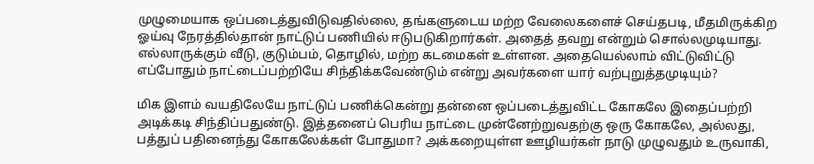முழுமையாக ஒப்படைத்துவிடுவதில்லை, தங்களுடைய மற்ற வேலைகளைச் செய்தபடி, மீதமிருக்கிற ஓய்வு நேரத்தில்தான் நாட்டுப் பணியில் ஈடுபடுகிறார்கள். அதைத் தவறு என்றும் சொல்லமுடியாது. எல்லாருக்கும் வீடு, குடும்பம், தொழில், மற்ற கடமைகள் உள்ளன. அதையெல்லாம் விட்டுவிட்டு எப்போதும் நாட்டைப்பற்றியே சிந்திக்கவேண்டும் என்று அவர்களை யார் வற்புறுத்தமுடியும்?

மிக இளம் வயதிலேயே நாட்டுப் பணிக்கென்று தன்னை ஒப்படைத்துவிட்ட கோகலே இதைப்பற்றி அடிக்கடி சிந்திப்பதுண்டு. இத்தனைப் பெரிய நாட்டை முன்னேற்றுவதற்கு ஒரு கோகலே, அல்லது, பத்துப் பதினைந்து கோகலேக்கள் போதுமா? அக்கறையுள்ள ஊழியர்கள் நாடு முழுவதும் உருவாகி,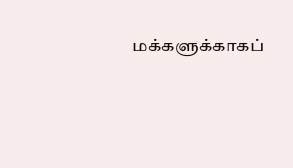மக்களுக்காகப்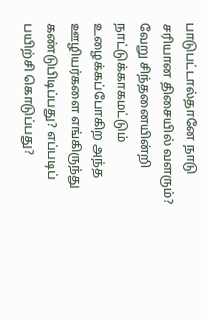பாடுபட்டால்தானே நாடு சரியான திசையில் வளரும்? வேறு சிந்தனையின்றி நாட்டுக்காகமட்டும் உழைக்கப்போகிற அந்த ஊழியர்களை எங்கிருந்து கண்டுபிடிப்பது? எப்படிப் பயிற்சி கொடுப்பது?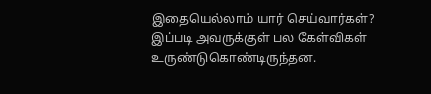இதையெல்லாம் யார் செய்வார்கள்? இப்படி அவருக்குள் பல கேள்விகள் உருண்டுகொண்டிருந்தன.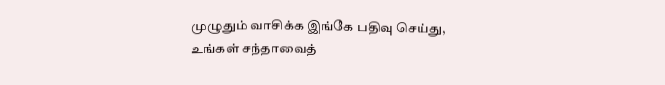முழுதும் வாசிக்க இங்கே பதிவு செய்து, உங்கள் சந்தாவைத்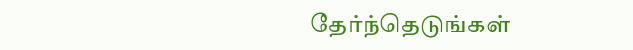தேர்ந்தெடுங்கள்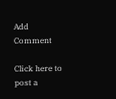Add Comment

Click here to post a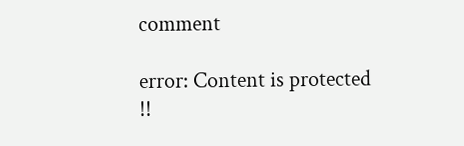comment

error: Content is protected !!